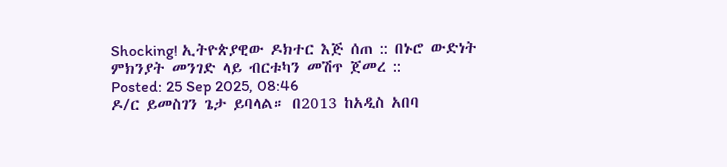Shocking! ኢትዮጵያዊው ዶክተር እጅ ሰጠ :: በኑሮ ውድነት ምክንያት መንገድ ላይ ብርቱካን መሽጥ ጀመረ ::
Posted: 25 Sep 2025, 08:46
ዶ/ር ይመስገን ጌታ ይባላል። በ2013 ከአዲስ አበባ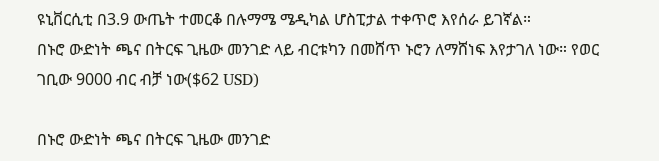ዩኒቨርሲቲ በ3.9 ውጤት ተመርቆ በሉማሜ ሜዲካል ሆስፒታል ተቀጥሮ እየሰራ ይገኛል።
በኑሮ ውድነት ጫና በትርፍ ጊዜው መንገድ ላይ ብርቱካን በመሸጥ ኑሮን ለማሸነፍ እየታገለ ነው። የወር ገቢው 9000 ብር ብቻ ነው($62 USD)

በኑሮ ውድነት ጫና በትርፍ ጊዜው መንገድ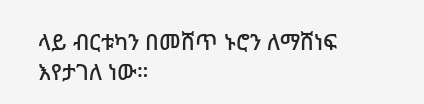ላይ ብርቱካን በመሸጥ ኑሮን ለማሸነፍ እየታገለ ነው።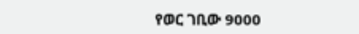የወር ገቢው 9000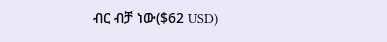ብር ብቻ ነው($62 USD)